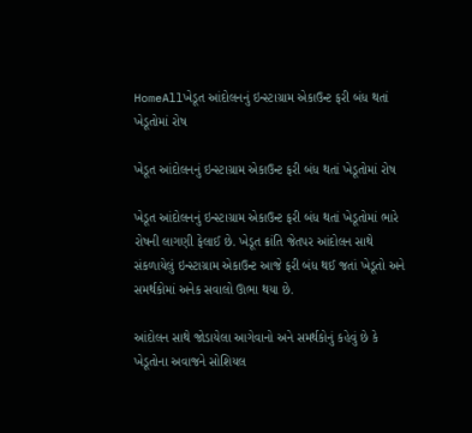HomeAllખેડૂત આંદોલનનું ઇન્સ્ટાગ્રામ એકાઉન્ટ ફરી બંધ થતાં ખેડૂતોમાં રોષ

ખેડૂત આંદોલનનું ઇન્સ્ટાગ્રામ એકાઉન્ટ ફરી બંધ થતાં ખેડૂતોમાં રોષ

ખેડૂત આંદોલનનું ઇન્સ્ટાગ્રામ એકાઉન્ટ ફરી બંધ થતાં ખેડૂતોમાં ભારે રોષની લાગણી ફેલાઈ છે. ખેડૂત ક્રાંતિ જેતપર આંદોલન સાથે સંકળાયેલું ઇન્સ્ટાગ્રામ એકાઉન્ટ આજે ફરી બંધ થઈ જતાં ખેડૂતો અને સમર્થકોમાં અનેક સવાલો ઊભા થયા છે.

આંદોલન સાથે જોડાયેલા આગેવાનો અને સમર્થકોનું કહેવું છે કે ખેડૂતોના અવાજને સોશિયલ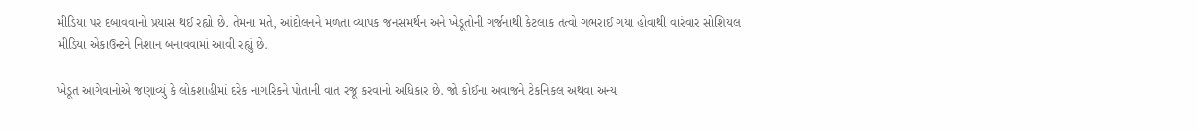મીડિયા પર દબાવવાનો પ્રયાસ થઈ રહ્યો છે. તેમના મતે, આંદોલનને મળતા વ્યાપક જનસમર્થન અને ખેડૂતોની ગર્જનાથી કેટલાક તત્વો ગભરાઈ ગયા હોવાથી વારંવાર સોશિયલ મીડિયા એકાઉન્ટને નિશાન બનાવવામાં આવી રહ્યું છે.

ખેડૂત આગેવાનોએ જણાવ્યું કે લોકશાહીમાં દરેક નાગરિકને પોતાની વાત રજૂ કરવાનો અધિકાર છે. જો કોઈના અવાજને ટેકનિકલ અથવા અન્ય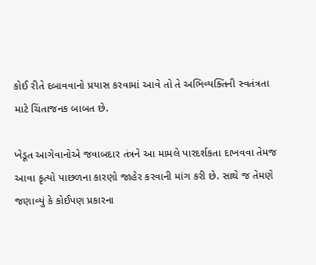કોઈ રીતે દબાવવાનો પ્રયાસ કરવામાં આવે તો તે અભિવ્યક્તિની સ્વતંત્રતા માટે ચિંતાજનક બાબત છે.

ખેડૂત આગેવાનોએ જવાબદાર તંત્રને આ મામલે પારદર્શકતા દાખવવા તેમજ આવા કૃત્યો પાછળના કારણો જાહેર કરવાની માંગ કરી છે. સાથે જ તેમણે જણાવ્યું કે કોઈપણ પ્રકારના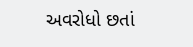અવરોધો છતાં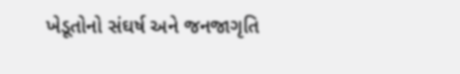ખેડૂતોનો સંઘર્ષ અને જનજાગૃતિ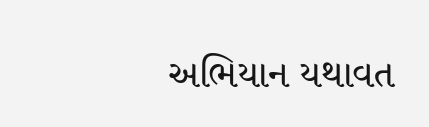અભિયાન યથાવત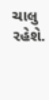ચાલુ રહેશે.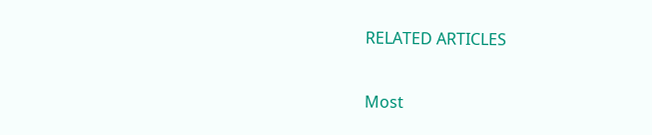RELATED ARTICLES

Most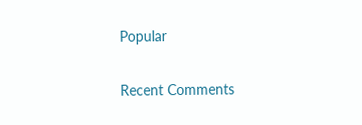Popular

Recent Comments